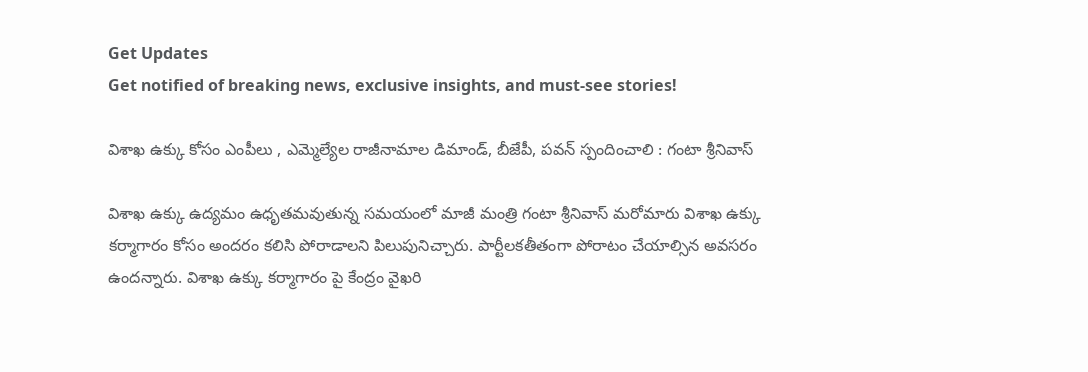Get Updates
Get notified of breaking news, exclusive insights, and must-see stories!

విశాఖ ఉక్కు కోసం ఎంపీలు , ఎమ్మెల్యేల రాజీనామాల డిమాండ్, బీజేపీ, పవన్ స్పందించాలి : గంటా శ్రీనివాస్

విశాఖ ఉక్కు ఉద్యమం ఉధృతమవుతున్న సమయంలో మాజీ మంత్రి గంటా శ్రీనివాస్ మరోమారు విశాఖ ఉక్కు కర్మాగారం కోసం అందరం కలిసి పోరాడాలని పిలుపునిచ్చారు. పార్టీలకతీతంగా పోరాటం చేయాల్సిన అవసరం ఉందన్నారు. విశాఖ ఉక్కు కర్మాగారం పై కేంద్రం వైఖరి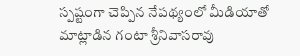స్పష్టంగా చెప్పిన నేపథ్యంలో మీడియాతో మాట్లాడిన గంటా శ్రీనివాసరావు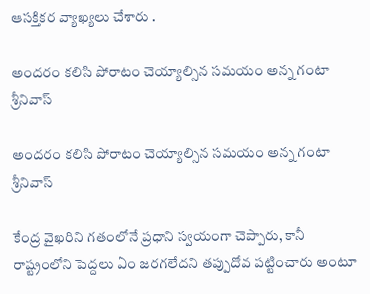ఆసక్తికర వ్యాఖ్యలు చేశారు .

అందరం కలిసి పోరాటం చెయ్యాల్సిన సమయం అన్న గంటా శ్రీనివాస్

అందరం కలిసి పోరాటం చెయ్యాల్సిన సమయం అన్న గంటా శ్రీనివాస్

కేంద్ర వైఖరిని గతంలోనే ప్రధాని స్వయంగా చెప్పారు, కానీ రాష్ట్రంలోని పెద్దలు ఏం జరగలేదని తప్పుదోవ పట్టించారు అంటూ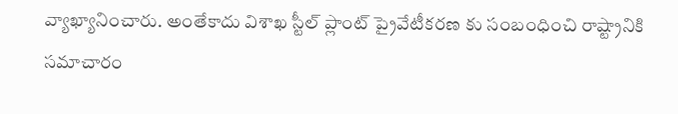వ్యాఖ్యానించారు. అంతేకాదు విశాఖ స్టీల్ ప్లాంట్ ప్రైవేటీకరణ కు సంబంధించి రాష్ట్రానికి సమాచారం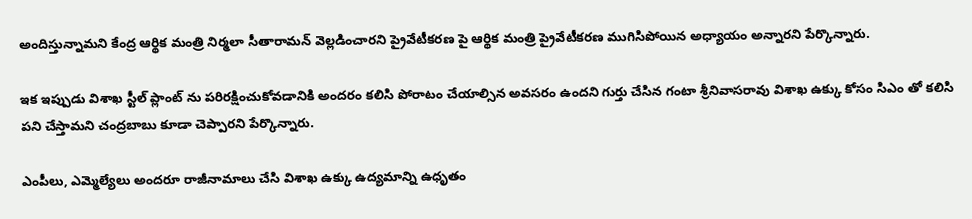అందిస్తున్నామని కేంద్ర ఆర్థిక మంత్రి నిర్మలా సీతారామన్ వెల్లడించారని ప్రైవేటీకరణ పై ఆర్థిక మంత్రి ప్రైవేటీకరణ ముగిసిపోయిన అధ్యాయం అన్నారని పేర్కొన్నారు.

ఇక ఇప్పుడు విశాఖ స్టీల్ ప్లాంట్ ను పరిరక్షించుకోవడానికి అందరం కలిసి పోరాటం చేయాల్సిన అవసరం ఉందని గుర్తు చేసిన గంటా శ్రీనివాసరావు విశాఖ ఉక్కు కోసం సిఎం తో కలిసి పని చేస్తామని చంద్రబాబు కూడా చెప్పారని పేర్కొన్నారు.

ఎంపీలు, ఎమ్మెల్యేలు అందరూ రాజీనామాలు చేసి విశాఖ ఉక్కు ఉద్యమాన్ని ఉధృతం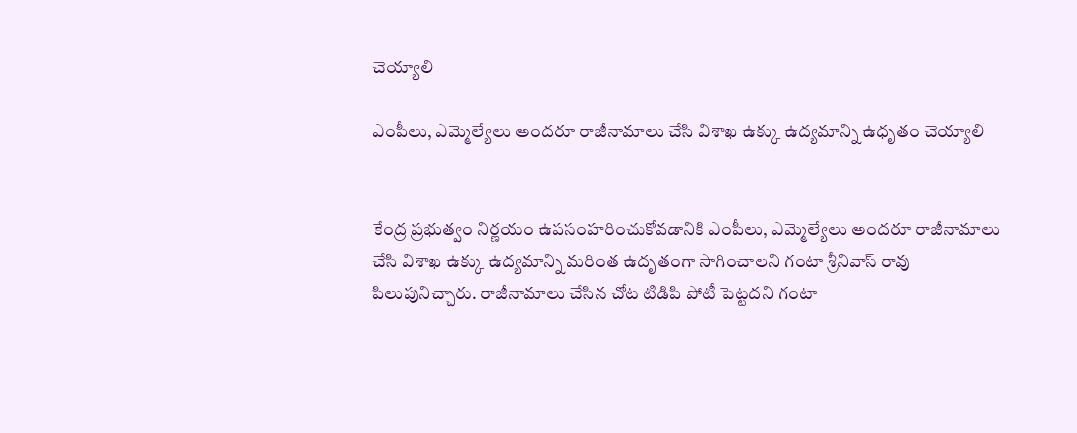చెయ్యాలి

ఎంపీలు, ఎమ్మెల్యేలు అందరూ రాజీనామాలు చేసి విశాఖ ఉక్కు ఉద్యమాన్ని ఉధృతం చెయ్యాలి


కేంద్ర ప్రభుత్వం నిర్ణయం ఉపసంహరించుకోవడానికి ఎంపీలు, ఎమ్మెల్యేలు అందరూ రాజీనామాలు చేసి విశాఖ ఉక్కు ఉద్యమాన్ని మరింత ఉదృతంగా సాగించాలని గంటా శ్రీనివాస్ రావు పిలుపునిచ్చారు. రాజీనామాలు చేసిన చోట టిడిపి పోటీ పెట్టదని గంటా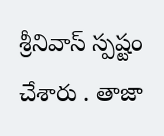శ్రీనివాస్ స్పష్టం చేశారు . తాజా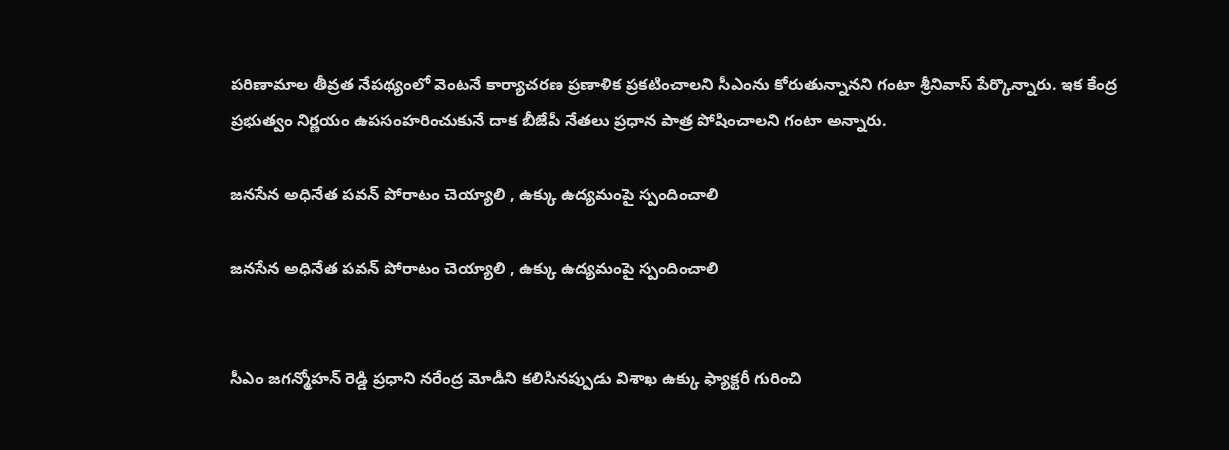పరిణామాల తీవ్రత నేపథ్యంలో వెంటనే కార్యాచరణ ప్రణాళిక ప్రకటించాలని సీఎంను కోరుతున్నానని గంటా శ్రీనివాస్ పేర్కొన్నారు. ఇక కేంద్ర ప్రభుత్వం నిర్ణయం ఉపసంహరించుకునే దాక బీజేపీ నేతలు ప్రధాన పాత్ర పోషించాలని గంటా అన్నారు.

జనసేన అధినేత పవన్ పోరాటం చెయ్యాలి , ఉక్కు ఉద్యమంపై స్పందించాలి

జనసేన అధినేత పవన్ పోరాటం చెయ్యాలి , ఉక్కు ఉద్యమంపై స్పందించాలి


సీఎం జగన్మోహన్ రెడ్డి ప్రధాని నరేంద్ర మోడీని కలిసినప్పుడు విశాఖ ఉక్కు ఫ్యాక్టరీ గురించి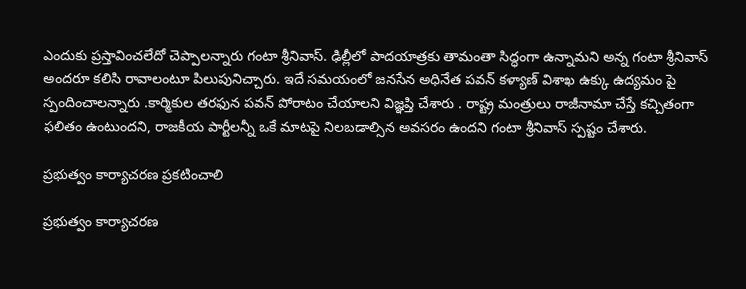ఎందుకు ప్రస్తావించలేదో చెప్పాలన్నారు గంటా శ్రీనివాస్. ఢిల్లీలో పాదయాత్రకు తామంతా సిద్ధంగా ఉన్నామని అన్న గంటా శ్రీనివాస్ అందరూ కలిసి రావాలంటూ పిలుపునిచ్చారు. ఇదే సమయంలో జనసేన అధినేత పవన్ కళ్యాణ్ విశాఖ ఉక్కు ఉద్యమం పై స్పందించాలన్నారు .కార్మికుల తరఫున పవన్ పోరాటం చేయాలని విజ్ఞప్తి చేశారు . రాష్ట్ర మంత్రులు రాజీనామా చేస్తే కచ్చితంగా ఫలితం ఉంటుందని, రాజకీయ పార్టీలన్నీ ఒకే మాటపై నిలబడాల్సిన అవసరం ఉందని గంటా శ్రీనివాస్ స్పష్టం చేశారు.

ప్రభుత్వం కార్యాచరణ ప్రకటించాలి

ప్రభుత్వం కార్యాచరణ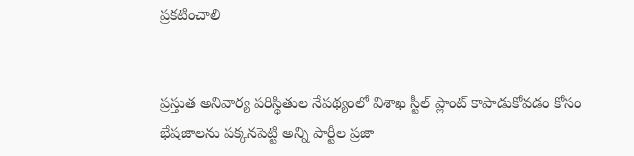ప్రకటించాలి


ప్రస్తుత అనివార్య పరిస్థితుల నేపథ్యంలో విశాఖ స్టీల్ ప్లాంట్ కాపాడుకోవడం కోసం భేషజాలను పక్కనపెట్టి అన్ని పార్టీల ప్రజా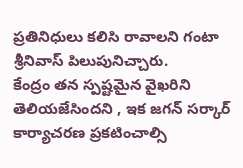ప్రతినిధులు కలిసి రావాలని గంటా శ్రీనివాస్ పిలుపునిచ్చారు.
కేంద్రం తన స్పష్టమైన వైఖరిని తెలియజేసిందని , ఇక జగన్ సర్కార్ కార్యాచరణ ప్రకటించాల్సి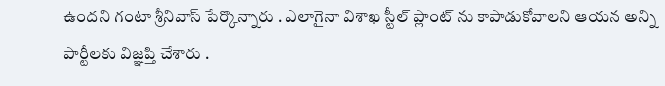ఉందని గంటా శ్రీనివాస్ పేర్కొన్నారు . ఎలాగైనా విశాఖ స్టీల్ ప్లాంట్ ను కాపాడుకోవాలని ఆయన అన్ని పార్టీలకు విజ్ఞప్తి చేశారు .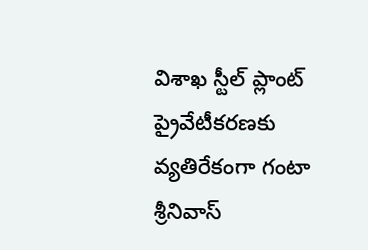విశాఖ స్టీల్ ప్లాంట్ ప్రైవేటీకరణకు వ్యతిరేకంగా గంటా శ్రీనివాస్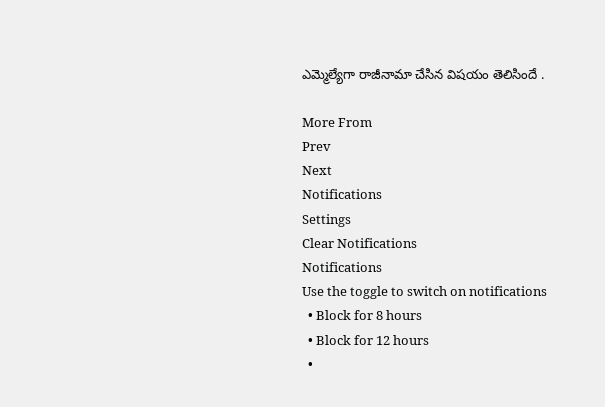ఎమ్మెల్యేగా రాజీనామా చేసిన విషయం తెలిసిందే .

More From
Prev
Next
Notifications
Settings
Clear Notifications
Notifications
Use the toggle to switch on notifications
  • Block for 8 hours
  • Block for 12 hours
  •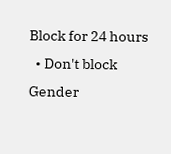Block for 24 hours
  • Don't block
Gender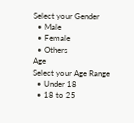Select your Gender
  • Male
  • Female
  • Others
Age
Select your Age Range
  • Under 18
  • 18 to 25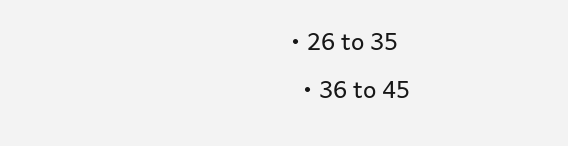• 26 to 35
  • 36 to 45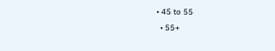• 45 to 55
  • 55+